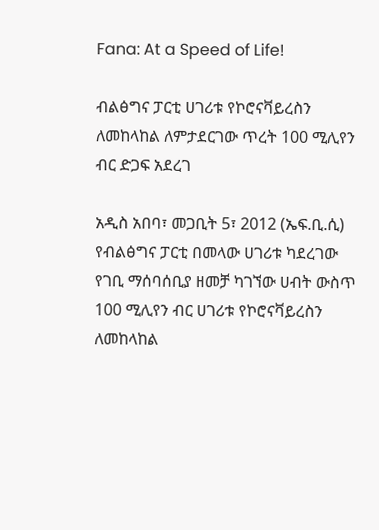Fana: At a Speed of Life!

ብልፅግና ፓርቲ ሀገሪቱ የኮሮናቫይረስን ለመከላከል ለምታደርገው ጥረት 100 ሚሊየን ብር ድጋፍ አደረገ

አዲስ አበባ፣ መጋቢት 5፣ 2012 (ኤፍ.ቢ.ሲ) የብልፅግና ፓርቲ በመላው ሀገሪቱ ካደረገው የገቢ ማሰባሰቢያ ዘመቻ ካገኘው ሀብት ውስጥ 100 ሚሊየን ብር ሀገሪቱ የኮሮናቫይረስን ለመከላከል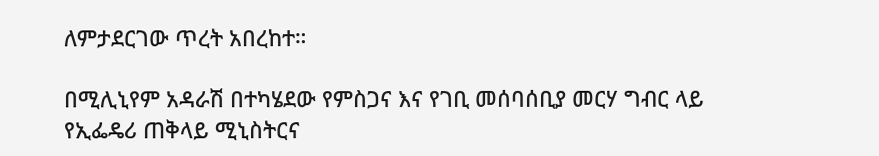ለምታደርገው ጥረት አበረከተ።

በሚሊኒየም አዳራሽ በተካሄደው የምስጋና እና የገቢ መሰባሰቢያ መርሃ ግብር ላይ የኢፌዴሪ ጠቅላይ ሚኒስትርና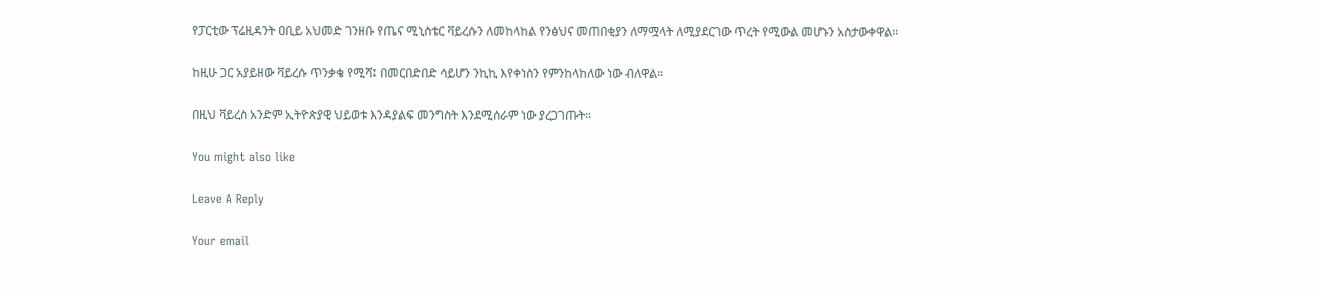የፓርቲው ፕሬዚዳንት ዐቢይ አህመድ ገንዘቡ የጤና ሚኒስቴር ቫይረሱን ለመከላከል የንፅህና መጠበቂያን ለማሟላት ለሚያደርገው ጥረት የሚውል መሆኑን አስታውቀዋል።

ከዚሁ ጋር አያይዘው ቫይረሱ ጥንቃቄ የሚሻ፤ በመርበድበድ ሳይሆን ንኪኪ እየቀነስን የምንከላከለው ነው ብለዋል።

በዚህ ቫይረስ አንድም ኢትዮጵያዊ ህይወቱ እንዳያልፍ መንግስት እንደሚሰራም ነው ያረጋገጡት።

You might also like

Leave A Reply

Your email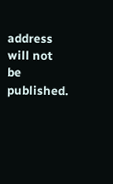address will not be published.